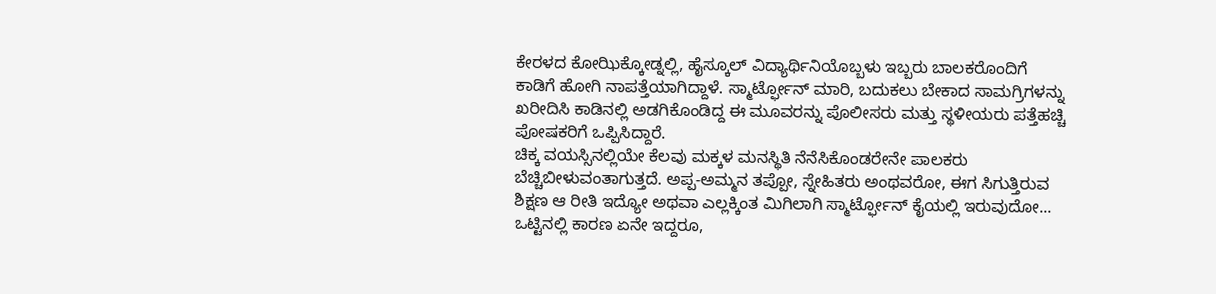ಕೇರಳದ ಕೋಝಿಕ್ಕೋಡ್ನಲ್ಲಿ, ಹೈಸ್ಕೂಲ್ ವಿದ್ಯಾರ್ಥಿನಿಯೊಬ್ಬಳು ಇಬ್ಬರು ಬಾಲಕರೊಂದಿಗೆ ಕಾಡಿಗೆ ಹೋಗಿ ನಾಪತ್ತೆಯಾಗಿದ್ದಾಳೆ. ಸ್ಮಾರ್ಟ್ಫೋನ್ ಮಾರಿ, ಬದುಕಲು ಬೇಕಾದ ಸಾಮಗ್ರಿಗಳನ್ನು ಖರೀದಿಸಿ ಕಾಡಿನಲ್ಲಿ ಅಡಗಿಕೊಂಡಿದ್ದ ಈ ಮೂವರನ್ನು ಪೊಲೀಸರು ಮತ್ತು ಸ್ಥಳೀಯರು ಪತ್ತೆಹಚ್ಚಿ ಪೋಷಕರಿಗೆ ಒಪ್ಪಿಸಿದ್ದಾರೆ.
ಚಿಕ್ಕ ವಯಸ್ಸಿನಲ್ಲಿಯೇ ಕೆಲವು ಮಕ್ಕಳ ಮನಸ್ಥಿತಿ ನೆನೆಸಿಕೊಂಡರೇನೇ ಪಾಲಕರು ಬೆಚ್ಚಿಬೀಳುವಂತಾಗುತ್ತದೆ. ಅಪ್ಪ-ಅಮ್ಮನ ತಪ್ಪೋ, ಸ್ನೇಹಿತರು ಅಂಥವರೋ, ಈಗ ಸಿಗುತ್ತಿರುವ ಶಿಕ್ಷಣ ಆ ರೀತಿ ಇದ್ಯೋ ಅಥವಾ ಎಲ್ಲಕ್ಕಿಂತ ಮಿಗಿಲಾಗಿ ಸ್ಮಾರ್ಟ್ಫೋನ್ ಕೈಯಲ್ಲಿ ಇರುವುದೋ... ಒಟ್ಟಿನಲ್ಲಿ ಕಾರಣ ಏನೇ ಇದ್ದರೂ,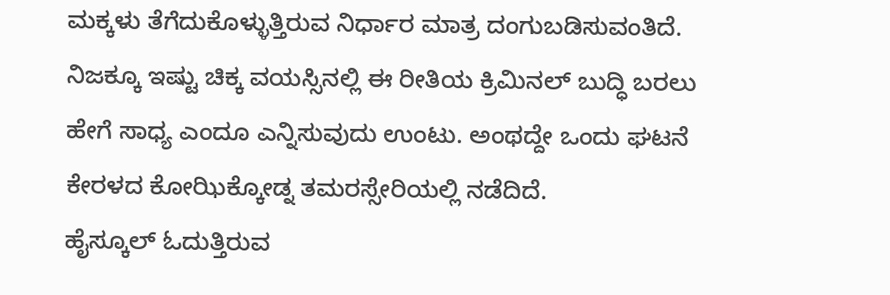ಮಕ್ಕಳು ತೆಗೆದುಕೊಳ್ಳುತ್ತಿರುವ ನಿರ್ಧಾರ ಮಾತ್ರ ದಂಗುಬಡಿಸುವಂತಿದೆ. ನಿಜಕ್ಕೂ ಇಷ್ಟು ಚಿಕ್ಕ ವಯಸ್ಸಿನಲ್ಲಿ ಈ ರೀತಿಯ ಕ್ರಿಮಿನಲ್ ಬುದ್ಧಿ ಬರಲು ಹೇಗೆ ಸಾಧ್ಯ ಎಂದೂ ಎನ್ನಿಸುವುದು ಉಂಟು. ಅಂಥದ್ದೇ ಒಂದು ಘಟನೆ ಕೇರಳದ ಕೋಝಿಕ್ಕೋಡ್ನ ತಮರಸ್ಸೇರಿಯಲ್ಲಿ ನಡೆದಿದೆ.
ಹೈಸ್ಕೂಲ್ ಓದುತ್ತಿರುವ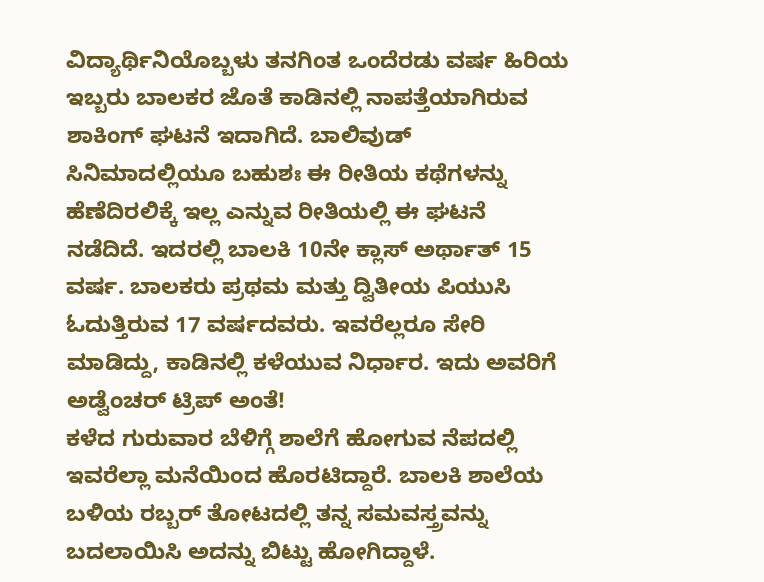ವಿದ್ಯಾರ್ಥಿನಿಯೊಬ್ಬಳು ತನಗಿಂತ ಒಂದೆರಡು ವರ್ಷ ಹಿರಿಯ ಇಬ್ಬರು ಬಾಲಕರ ಜೊತೆ ಕಾಡಿನಲ್ಲಿ ನಾಪತ್ತೆಯಾಗಿರುವ ಶಾಕಿಂಗ್ ಘಟನೆ ಇದಾಗಿದೆ. ಬಾಲಿವುಡ್ ಸಿನಿಮಾದಲ್ಲಿಯೂ ಬಹುಶಃ ಈ ರೀತಿಯ ಕಥೆಗಳನ್ನು ಹೆಣೆದಿರಲಿಕ್ಕೆ ಇಲ್ಲ ಎನ್ನುವ ರೀತಿಯಲ್ಲಿ ಈ ಘಟನೆ ನಡೆದಿದೆ. ಇದರಲ್ಲಿ ಬಾಲಕಿ 10ನೇ ಕ್ಲಾಸ್ ಅರ್ಥಾತ್ 15 ವರ್ಷ. ಬಾಲಕರು ಪ್ರಥಮ ಮತ್ತು ದ್ವಿತೀಯ ಪಿಯುಸಿ ಓದುತ್ತಿರುವ 17 ವರ್ಷದವರು. ಇವರೆಲ್ಲರೂ ಸೇರಿ ಮಾಡಿದ್ದು, ಕಾಡಿನಲ್ಲಿ ಕಳೆಯುವ ನಿರ್ಧಾರ. ಇದು ಅವರಿಗೆ ಅಡ್ವೆಂಚರ್ ಟ್ರಿಪ್ ಅಂತೆ!
ಕಳೆದ ಗುರುವಾರ ಬೆಳಿಗ್ಗೆ ಶಾಲೆಗೆ ಹೋಗುವ ನೆಪದಲ್ಲಿ ಇವರೆಲ್ಲಾ ಮನೆಯಿಂದ ಹೊರಟಿದ್ದಾರೆ. ಬಾಲಕಿ ಶಾಲೆಯ ಬಳಿಯ ರಬ್ಬರ್ ತೋಟದಲ್ಲಿ ತನ್ನ ಸಮವಸ್ತ್ರವನ್ನು ಬದಲಾಯಿಸಿ ಅದನ್ನು ಬಿಟ್ಟು ಹೋಗಿದ್ದಾಳೆ.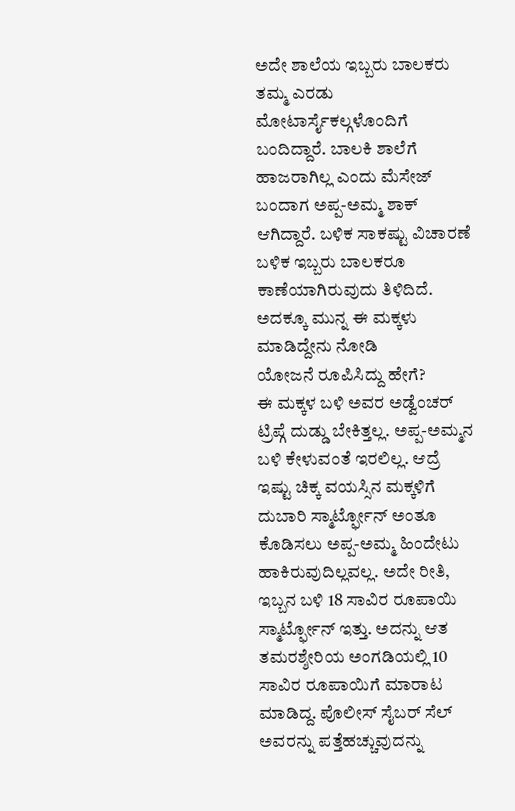ಅದೇ ಶಾಲೆಯ ಇಬ್ಬರು ಬಾಲಕರು ತಮ್ಮ ಎರಡು ಮೋಟಾರ್ಸೈಕಲ್ಗಳೊಂದಿಗೆ ಬಂದಿದ್ದಾರೆ. ಬಾಲಕಿ ಶಾಲೆಗೆ ಹಾಜರಾಗಿಲ್ಲ ಎಂದು ಮೆಸೇಜ್ ಬಂದಾಗ ಅಪ್ಪ-ಅಮ್ಮ ಶಾಕ್ ಆಗಿದ್ದಾರೆ. ಬಳಿಕ ಸಾಕಷ್ಟು ವಿಚಾರಣೆ ಬಳಿಕ ಇಬ್ಬರು ಬಾಲಕರೂ ಕಾಣೆಯಾಗಿರುವುದು ತಿಳಿದಿದೆ. ಅದಕ್ಕೂ ಮುನ್ನ ಈ ಮಕ್ಕಳು ಮಾಡಿದ್ದೇನು ನೋಡಿ
ಯೋಜನೆ ರೂಪಿಸಿದ್ದು ಹೇಗೆ?
ಈ ಮಕ್ಕಳ ಬಳಿ ಅವರ ಅಡ್ವೆಂಚರ್ ಟ್ರಿಪ್ಗೆ ದುಡ್ಡು ಬೇಕಿತ್ತಲ್ಲ. ಅಪ್ಪ-ಅಮ್ಮನ ಬಳಿ ಕೇಳುವಂತೆ ಇರಲಿಲ್ಲ. ಆದ್ರೆ ಇಷ್ಟು ಚಿಕ್ಕ ವಯಸ್ಸಿನ ಮಕ್ಕಳಿಗೆ ದುಬಾರಿ ಸ್ಮಾರ್ಟ್ಫೋನ್ ಅಂತೂ ಕೊಡಿಸಲು ಅಪ್ಪ-ಅಮ್ಮ ಹಿಂದೇಟು ಹಾಕಿರುವುದಿಲ್ಲವಲ್ಲ. ಅದೇ ರೀತಿ, ಇಬ್ಬನ ಬಳಿ 18 ಸಾವಿರ ರೂಪಾಯಿ ಸ್ಮಾರ್ಟ್ಫೋನ್ ಇತ್ತು. ಅದನ್ನು ಆತ ತಮರಶ್ಶೇರಿಯ ಅಂಗಡಿಯಲ್ಲಿ 10 ಸಾವಿರ ರೂಪಾಯಿಗೆ ಮಾರಾಟ ಮಾಡಿದ್ದ. ಪೊಲೀಸ್ ಸೈಬರ್ ಸೆಲ್ ಅವರನ್ನು ಪತ್ತೆಹಚ್ಚುವುದನ್ನು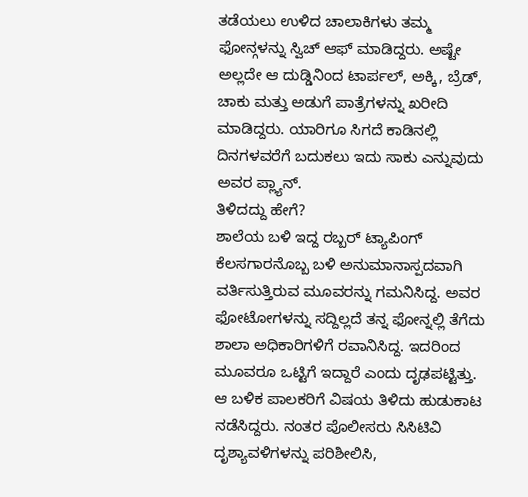ತಡೆಯಲು ಉಳಿದ ಚಾಲಾಕಿಗಳು ತಮ್ಮ ಫೋನ್ಗಳನ್ನು ಸ್ವಿಚ್ ಆಫ್ ಮಾಡಿದ್ದರು. ಅಷ್ಟೇ ಅಲ್ಲದೇ ಆ ದುಡ್ಡಿನಿಂದ ಟಾರ್ಪಲ್, ಅಕ್ಕಿ, ಬ್ರೆಡ್, ಚಾಕು ಮತ್ತು ಅಡುಗೆ ಪಾತ್ರೆಗಳನ್ನು ಖರೀದಿ ಮಾಡಿದ್ದರು. ಯಾರಿಗೂ ಸಿಗದೆ ಕಾಡಿನಲ್ಲಿ ದಿನಗಳವರೆಗೆ ಬದುಕಲು ಇದು ಸಾಕು ಎನ್ನುವುದು ಅವರ ಪ್ಲ್ಯಾನ್.
ತಿಳಿದದ್ದು ಹೇಗೆ?
ಶಾಲೆಯ ಬಳಿ ಇದ್ದ ರಬ್ಬರ್ ಟ್ಯಾಪಿಂಗ್ ಕೆಲಸಗಾರನೊಬ್ಬ ಬಳಿ ಅನುಮಾನಾಸ್ಪದವಾಗಿ ವರ್ತಿಸುತ್ತಿರುವ ಮೂವರನ್ನು ಗಮನಿಸಿದ್ದ. ಅವರ ಫೋಟೋಗಳನ್ನು ಸದ್ದಿಲ್ಲದೆ ತನ್ನ ಫೋನ್ನಲ್ಲಿ ತೆಗೆದು ಶಾಲಾ ಅಧಿಕಾರಿಗಳಿಗೆ ರವಾನಿಸಿದ್ದ. ಇದರಿಂದ ಮೂವರೂ ಒಟ್ಟಿಗೆ ಇದ್ದಾರೆ ಎಂದು ದೃಢಪಟ್ಟಿತ್ತು. ಆ ಬಳಿಕ ಪಾಲಕರಿಗೆ ವಿಷಯ ತಿಳಿದು ಹುಡುಕಾಟ ನಡೆಸಿದ್ದರು. ನಂತರ ಪೊಲೀಸರು ಸಿಸಿಟಿವಿ ದೃಶ್ಯಾವಳಿಗಳನ್ನು ಪರಿಶೀಲಿಸಿ,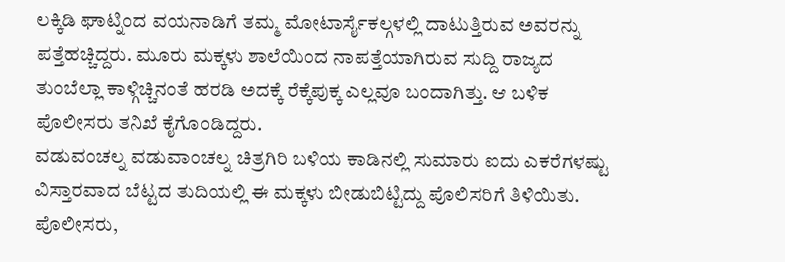ಲಕ್ಕಿಡಿ ಘಾಟ್ನಿಂದ ವಯನಾಡಿಗೆ ತಮ್ಮ ಮೋಟಾರ್ಸೈಕಲ್ಗಳಲ್ಲಿ ದಾಟುತ್ತಿರುವ ಅವರನ್ನು ಪತ್ತೆಹಚ್ಚಿದ್ದರು. ಮೂರು ಮಕ್ಕಳು ಶಾಲೆಯಿಂದ ನಾಪತ್ತೆಯಾಗಿರುವ ಸುದ್ದಿ ರಾಜ್ಯದ ತುಂಬೆಲ್ಲಾ ಕಾಳ್ಗಿಚ್ಚಿನಂತೆ ಹರಡಿ ಅದಕ್ಕೆ ರೆಕ್ಕೆಪುಕ್ಕ ಎಲ್ಲವೂ ಬಂದಾಗಿತ್ತು. ಆ ಬಳಿಕ ಪೊಲೀಸರು ತನಿಖೆ ಕೈಗೊಂಡಿದ್ದರು.
ವಡುವಂಚಲ್ನ ವಡುವಾಂಚಲ್ನ ಚಿತ್ರಗಿರಿ ಬಳಿಯ ಕಾಡಿನಲ್ಲಿ ಸುಮಾರು ಐದು ಎಕರೆಗಳಷ್ಟು ವಿಸ್ತಾರವಾದ ಬೆಟ್ಟದ ತುದಿಯಲ್ಲಿ ಈ ಮಕ್ಕಳು ಬೀಡುಬಿಟ್ಟಿದ್ದು ಪೊಲಿಸರಿಗೆ ತಿಳಿಯಿತು. ಪೊಲೀಸರು,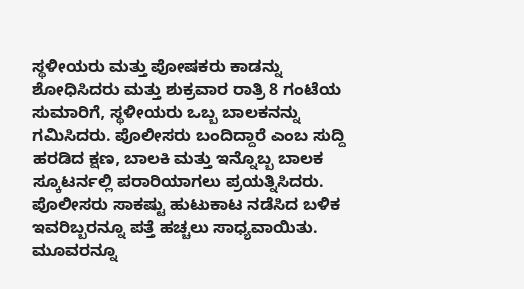ಸ್ಥಳೀಯರು ಮತ್ತು ಪೋಷಕರು ಕಾಡನ್ನು ಶೋಧಿಸಿದರು ಮತ್ತು ಶುಕ್ರವಾರ ರಾತ್ರಿ 8 ಗಂಟೆಯ ಸುಮಾರಿಗೆ, ಸ್ಥಳೀಯರು ಒಬ್ಬ ಬಾಲಕನನ್ನು ಗಮಿಸಿದರು. ಪೊಲೀಸರು ಬಂದಿದ್ದಾರೆ ಎಂಬ ಸುದ್ದಿ ಹರಡಿದ ಕ್ಷಣ, ಬಾಲಕಿ ಮತ್ತು ಇನ್ನೊಬ್ಬ ಬಾಲಕ ಸ್ಕೂಟರ್ನಲ್ಲಿ ಪರಾರಿಯಾಗಲು ಪ್ರಯತ್ನಿಸಿದರು. ಪೊಲೀಸರು ಸಾಕಷ್ಟು ಹುಟುಕಾಟ ನಡೆಸಿದ ಬಳಿಕ ಇವರಿಬ್ಬರನ್ನೂ ಪತ್ತೆ ಹಚ್ಚಲು ಸಾಧ್ಯವಾಯಿತು. ಮೂವರನ್ನೂ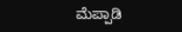ಮೆಪ್ಪಾಡಿ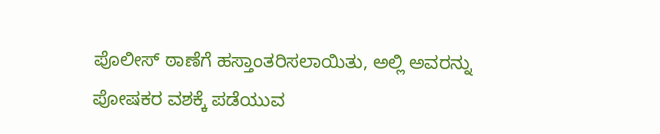ಪೊಲೀಸ್ ಠಾಣೆಗೆ ಹಸ್ತಾಂತರಿಸಲಾಯಿತು, ಅಲ್ಲಿ ಅವರನ್ನು ಪೋಷಕರ ವಶಕ್ಕೆ ಪಡೆಯುವ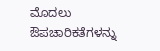ಮೊದಲು ಔಪಚಾರಿಕತೆಗಳನ್ನು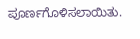ಪೂರ್ಣಗೊಳಿಸಲಾಯಿತು.